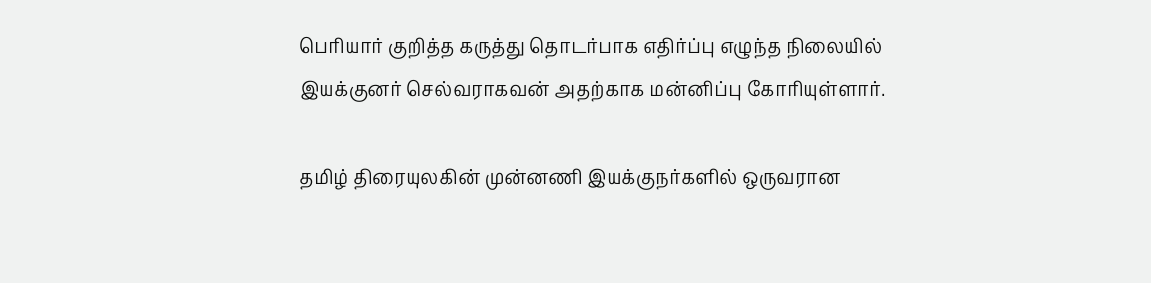பெரியார் குறித்த கருத்து தொடர்பாக எதிர்ப்பு எழுந்த நிலையில் இயக்குனர் செல்வராகவன் அதற்காக மன்னிப்பு கோரியுள்ளார்.

தமிழ் திரையுலகின் முன்னணி இயக்குநர்களில் ஒருவரான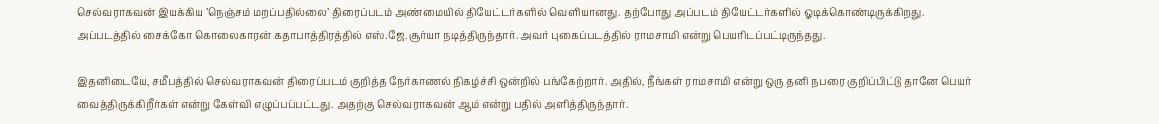செல்வராகவன் இயக்கிய ’நெஞ்சம் மறப்பதில்லை’ திரைப்படம் அண்மையில் தியேட்டர்களில் வெளியானது. தற்போது அப்படம் தியேட்டர்களில் ஓடிக்கொண்டிருக்கிறது. அப்படத்தில் சைக்கோ கொலைகாரன் கதாபாத்திரத்தில் எஸ்.ஜே.சூர்யா நடித்திருந்தார். அவர் புகைப்படத்தில் ராமசாமி என்று பெயரிடப்பட்டிருந்தது.

இதனிடையே, சமீபத்தில் செல்வராகவன் திரைப்படம் குறித்த நேர்காணல் நிகழ்ச்சி ஒன்றில் பங்கேற்றார். அதில், நீங்கள் ராமசாமி என்று ஒரு தனி நபரை குறிப்பிட்டு தானே பெயர் வைத்திருக்கிறீர்கள் என்று கேள்வி எழுப்பப்பட்டது. அதற்கு செல்வராகவன் ஆம் என்று பதில் அளித்திருந்தார்.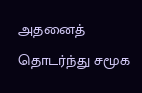அதனைத் தொடர்ந்து சமூக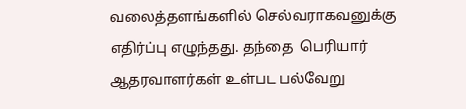வலைத்தளங்களில் செல்வராகவனுக்கு எதிர்ப்பு எழுந்தது. தந்தை  பெரியார் ஆதரவாளர்கள் உள்பட பல்வேறு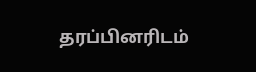தரப்பினரிடம்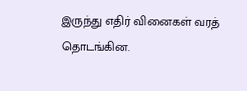இருந்து எதிர் வினைகள் வரத் தொடங்கின.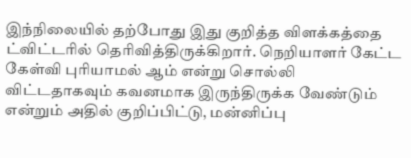இந்நிலையில் தற்போது இது குறித்த விளக்கத்தை ட்விட்டரில் தெரிவித்திருக்கிறார். நெறியாளர் கேட்ட கேள்வி புரியாமல் ஆம் என்று சொல்லி விட்டதாகவும் கவனமாக இருந்திருக்க வேண்டும் என்றும் அதில் குறிப்பிட்டு, மன்னிப்பு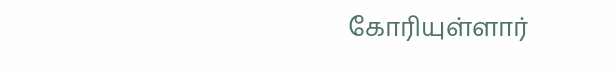கோரியுள்ளார்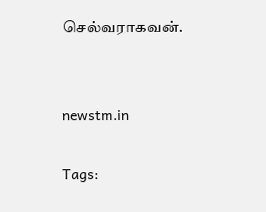செல்வராகவன்.


newstm.in

Tags: